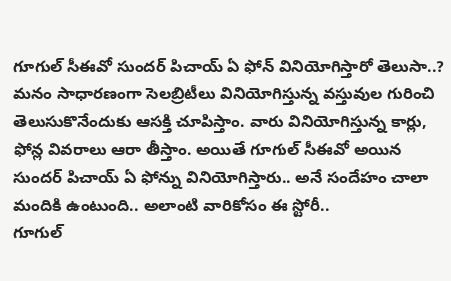గూగుల్ సీఈవో సుందర్ పిచాయ్ ఏ ఫోన్ వినియోగిస్తారో తెలుసా..?
మనం సాధారణంగా సెలబ్రిటీలు వినియోగిస్తున్న వస్తువుల గురించి తెలుసుకొనేందుకు ఆసక్తి చూపిస్తాం. వారు వినియోగిస్తున్న కార్లు, ఫోన్ల వివరాలు ఆరా తీస్తాం. అయితే గూగుల్ సీఈవో అయిన సుందర్ పిచాయ్ ఏ ఫోన్ను వినియోగిస్తారు.. అనే సందేహం చాలా మందికి ఉంటుంది.. అలాంటి వారికోసం ఈ స్టోరీ..
గూగుల్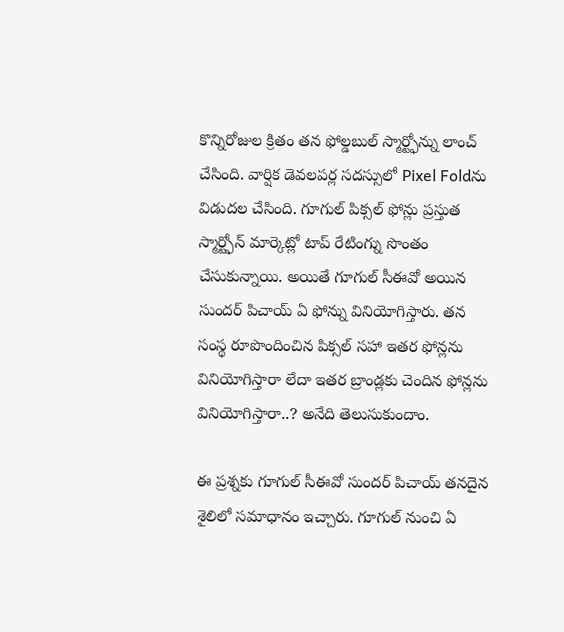కొన్నిరోజుల క్రితం తన ఫోల్డబుల్ స్మార్ట్ఫోన్ను లాంచ్ చేసింది. వార్షిక డెవలపర్ల సదస్సులో Pixel Foldను విడుదల చేసింది. గూగుల్ పిక్సల్ ఫోన్లు ప్రస్తుత స్మార్ట్ఫోన్ మార్కెట్లో టాప్ రేటింగ్ను సొంతం చేసుకున్నాయి. అయితే గూగుల్ సీఈవో అయిన సుందర్ పిచాయ్ ఏ ఫోన్ను వినియోగిస్తారు. తన సంస్థ రూపొందించిన పిక్సల్ సహా ఇతర ఫోన్లను వినియోగిస్తారా లేదా ఇతర బ్రాండ్లకు చెందిన ఫోన్లను వినియోగిస్తారా..? అనేది తెలుసుకుందాం.

ఈ ప్రశ్నకు గూగుల్ సీఈవో సుందర్ పిచాయ్ తనదైన శైలిలో సమాధానం ఇచ్చారు. గూగుల్ నుంచి ఏ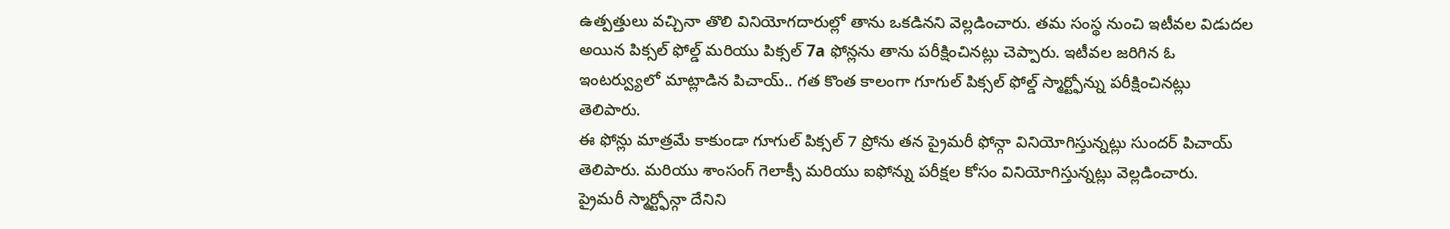ఉత్పత్తులు వచ్చినా తొలి వినియోగదారుల్లో తాను ఒకడినని వెల్లడించారు. తమ సంస్థ నుంచి ఇటీవల విడుదల అయిన పిక్సల్ ఫోల్డ్ మరియు పిక్సల్ 7a ఫోన్లను తాను పరీక్షించినట్లు చెప్పారు. ఇటీవల జరిగిన ఓ ఇంటర్వ్యులో మాట్లాడిన పిచాయ్.. గత కొంత కాలంగా గూగుల్ పిక్సల్ ఫోల్డ్ స్మార్ట్ఫోన్ను పరీక్షించినట్లు తెలిపారు.
ఈ ఫోన్లు మాత్రమే కాకుండా గూగుల్ పిక్సల్ 7 ప్రోను తన ప్రైమరీ ఫోన్గా వినియోగిస్తున్నట్లు సుందర్ పిచాయ్ తెలిపారు. మరియు శాంసంగ్ గెలాక్సీ మరియు ఐఫోన్ను పరీక్షల కోసం వినియోగిస్తున్నట్లు వెల్లడించారు.
ప్రైమరీ స్మార్ట్ఫోన్గా దేనిని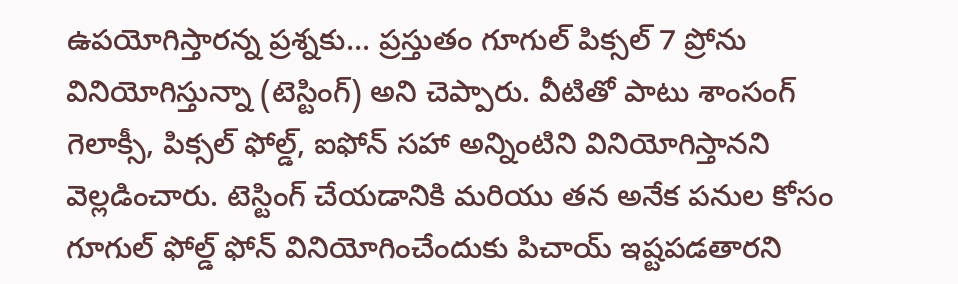ఉపయోగిస్తారన్న ప్రశ్నకు... ప్రస్తుతం గూగుల్ పిక్సల్ 7 ప్రోను వినియోగిస్తున్నా (టెస్టింగ్) అని చెప్పారు. వీటితో పాటు శాంసంగ్ గెలాక్సీ, పిక్సల్ ఫోల్డ్, ఐఫోన్ సహా అన్నింటిని వినియోగిస్తానని వెల్లడించారు. టెస్టింగ్ చేయడానికి మరియు తన అనేక పనుల కోసం గూగుల్ ఫోల్డ్ ఫోన్ వినియోగించేందుకు పిచాయ్ ఇష్టపడతారని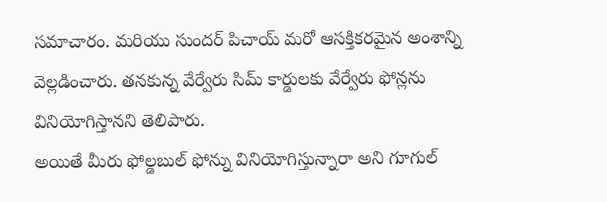సమాచారం. మరియు సుందర్ పిచాయ్ మరో ఆసక్తికరమైన అంశాన్ని వెల్లడించారు. తనకున్న వేర్వేరు సిమ్ కార్డులకు వేర్వేరు ఫోన్లను వినియోగిస్తానని తెలిపారు.
అయితే మీరు ఫోల్డబుల్ ఫోన్ను వినియోగిస్తున్నారా అని గూగుల్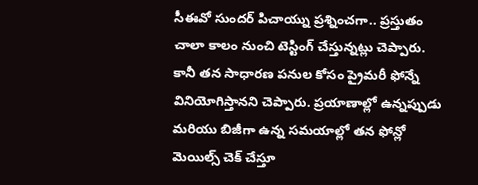సీఈవో సుందర్ పిచాయ్ను ప్రశ్నించగా.. ప్రస్తుతం చాలా కాలం నుంచి టెస్టింగ్ చేస్తున్నట్లు చెప్పారు. కానీ తన సాధారణ పనుల కోసం ప్రైమరీ ఫోన్నే వినియోగిస్తానని చెప్పారు. ప్రయాణాల్లో ఉన్నప్పుడు మరియు బిజీగా ఉన్న సమయాల్లో తన ఫోన్లో మెయిల్స్ చెక్ చేస్తూ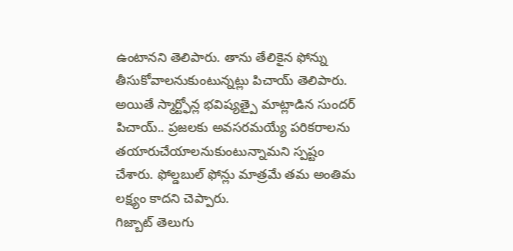ఉంటానని తెలిపారు. తాను తేలికైన ఫోన్ను తీసుకోవాలనుకుంటున్నట్లు పిచాయ్ తెలిపారు.
అయితే స్మార్ట్ఫోన్ల భవిష్యత్పై మాట్లాడిన సుందర్ పిచాయ్.. ప్రజలకు అవసరమయ్యే పరికరాలను తయారుచేయాలనుకుంటున్నామని స్పష్టం చేశారు. ఫోల్డబుల్ ఫోన్లు మాత్రమే తమ అంతిమ లక్ష్యం కాదని చెప్పారు.
గిజ్బాట్ తెలుగు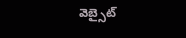వెబ్సైట్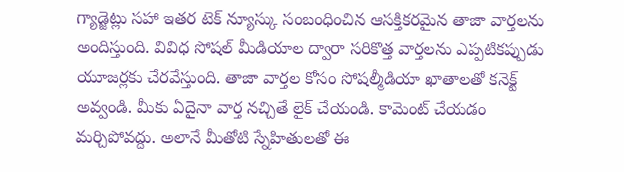గ్యాడ్జెట్లు సహా ఇతర టెక్ న్యూస్కు సంబంధించిన ఆసక్తికరమైన తాజా వార్తలను అందిస్తుంది. వివిధ సోషల్ మీడియాల ద్వారా సరికొత్త వార్తలను ఎప్పటికప్పుడు యూజర్లకు చేరవేస్తుంది. తాజా వార్తల కోసం సోషల్మీడియా ఖాతాలతో కనెక్ట్ అవ్వండి. మీకు ఏదైనా వార్త నచ్చితే లైక్ చేయండి. కామెంట్ చేయడం మర్చిపోవద్దు. అలానే మీతోటి స్నేహితులతో ఈ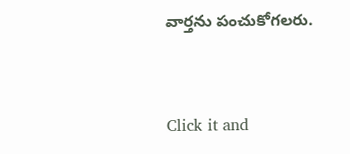వార్తను పంచుకోగలరు.


Click it and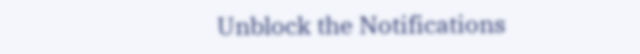Unblock the Notifications